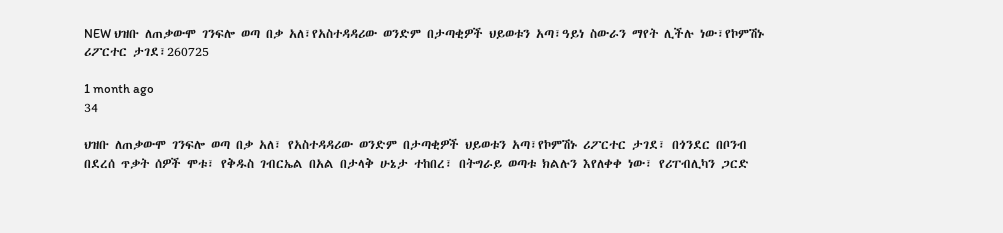NEW ህዝቡ ለጠቃውሞ ገንፍሎ ወጣ በቃ አለ፣የአስተዳዳሪው ወንድም በታጣቂዎች ህይወቱን አጣ፣ዓይነ ስውራን ማየት ሊችሉ ነው፣የኮምሽኑ ሪፖርተር ታገደ፣260725

1 month ago
34

ህዝቡ ለጠቃውሞ ገንፍሎ ወጣ በቃ አለ፣ የአስተዳዳሪው ወንድም በታጣቂዎች ህይወቱን አጣ፣የኮምሽኑ ሪፖርተር ታገደ፣ በጎንደር በቦንብ በደረሰ ጥቃት ሰዎች ሞቱ፣ የቅዱስ ገብርኤል በአል በታላቅ ሁኔታ ተከበረ፣ በትግራይ ወጣቱ ክልሉን እየለቀቀ ነው፣ የሪፐብሊካን ጋርድ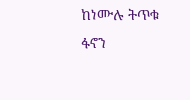ከነሙሉ ትጥቁ ፋኖን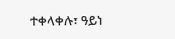ተቀላቀሉ፣ ዓይነ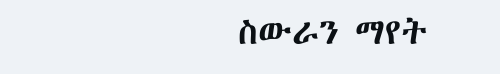ስውራን ማየት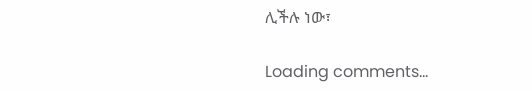ሊችሉ ነው፣

Loading comments...